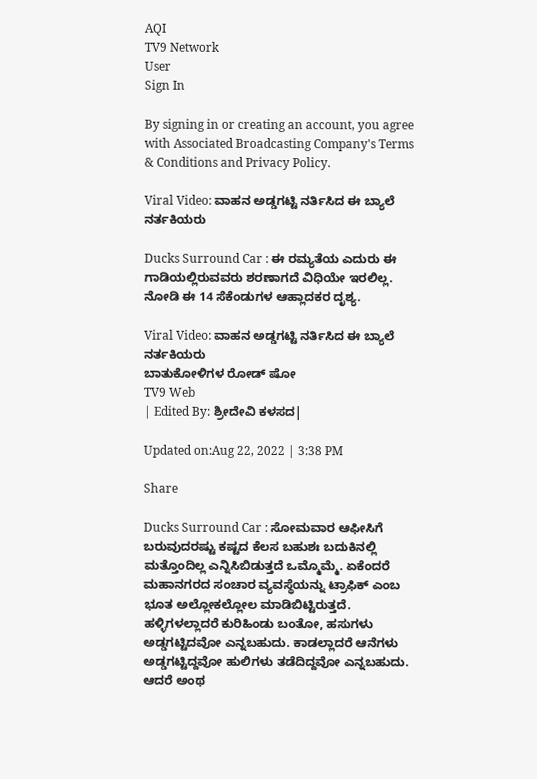AQI
TV9 Network
User
Sign In

By signing in or creating an account, you agree with Associated Broadcasting Company's Terms & Conditions and Privacy Policy.

Viral Video: ವಾಹನ ಅಡ್ಡಗಟ್ಟಿ ನರ್ತಿಸಿದ ಈ ಬ್ಯಾಲೆ ನರ್ತಕಿಯರು

Ducks Surround Car : ಈ ರಮ್ಯತೆಯ ಎದುರು ಈ ಗಾಡಿಯಲ್ಲಿರುವವರು ಶರಣಾಗದೆ ವಿಧಿಯೇ ಇರಲಿಲ್ಲ. ನೋಡಿ ಈ 14 ಸೆಕೆಂಡುಗಳ ಆಹ್ಲಾದಕರ ದೃಶ್ಯ.

Viral Video: ವಾಹನ ಅಡ್ಡಗಟ್ಟಿ ನರ್ತಿಸಿದ ಈ ಬ್ಯಾಲೆ ನರ್ತಕಿಯರು
ಬಾತುಕೋಳಿಗಳ ರೋಡ್ ಷೋ
TV9 Web
| Edited By: ಶ್ರೀದೇವಿ ಕಳಸದ|

Updated on:Aug 22, 2022 | 3:38 PM

Share

Ducks Surround Car : ಸೋಮವಾರ ಆಫೀಸಿಗೆ ಬರುವುದರಷ್ಟು ಕಷ್ಟದ ಕೆಲಸ ಬಹುಶಃ ಬದುಕಿನಲ್ಲಿ ಮತ್ತೊಂದಿಲ್ಲ ಎನ್ನಿಸಿಬಿಡುತ್ತದೆ ಒಮ್ಮೊಮ್ಮೆ. ಏಕೆಂದರೆ ಮಹಾನಗರದ ಸಂಚಾರ ವ್ಯವಸ್ಥೆಯನ್ನು ಟ್ರಾಫಿಕ್ ಎಂಬ ಭೂತ ಅಲ್ಲೋಕಲ್ಲೋಲ ಮಾಡಿಬಿಟ್ಟಿರುತ್ತದೆ. ಹಳ್ಳಿಗಳಲ್ಲಾದರೆ ಕುರಿಹಿಂಡು ಬಂತೋ, ಹಸುಗಳು ಅಡ್ಡಗಟ್ಟಿದವೋ ಎನ್ನಬಹುದು. ಕಾಡಲ್ಲಾದರೆ ಆನೆಗಳು ಅಡ್ಡಗಟ್ಟಿದ್ದವೋ ಹುಲಿಗಳು ತಡೆದಿದ್ದವೋ ಎನ್ನಬಹುದು. ಆದರೆ ಅಂಥ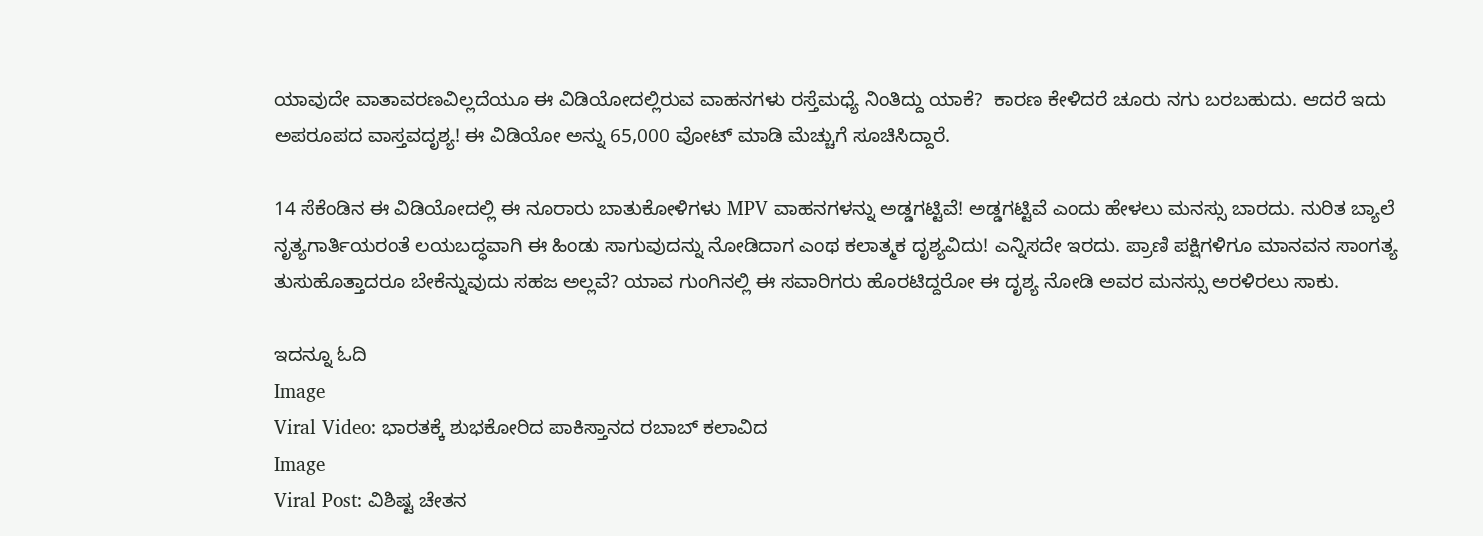ಯಾವುದೇ ವಾತಾವರಣವಿಲ್ಲದೆಯೂ ಈ ವಿಡಿಯೋದಲ್ಲಿರುವ ವಾಹನಗಳು ರಸ್ತೆಮಧ್ಯೆ ನಿಂತಿದ್ದು ಯಾಕೆ?  ಕಾರಣ ಕೇಳಿದರೆ ಚೂರು ನಗು ಬರಬಹುದು. ಆದರೆ ಇದು ಅಪರೂಪದ ವಾಸ್ತವದೃಶ್ಯ! ಈ ವಿಡಿಯೋ ಅನ್ನು 65,000 ವೋಟ್ ಮಾಡಿ ಮೆಚ್ಚುಗೆ ಸೂಚಿಸಿದ್ದಾರೆ.

14 ಸೆಕೆಂಡಿನ ಈ ವಿಡಿಯೋದಲ್ಲಿ ಈ ನೂರಾರು ಬಾತುಕೋಳಿಗಳು MPV ವಾಹನಗಳನ್ನು ಅಡ್ಡಗಟ್ಟಿವೆ! ಅಡ್ಡಗಟ್ಟಿವೆ ಎಂದು ಹೇಳಲು ಮನಸ್ಸು ಬಾರದು. ನುರಿತ ಬ್ಯಾಲೆ ನೃತ್ಯಗಾರ್ತಿಯರಂತೆ ಲಯಬದ್ಧವಾಗಿ ಈ ಹಿಂಡು ಸಾಗುವುದನ್ನು ನೋಡಿದಾಗ ಎಂಥ ಕಲಾತ್ಮಕ ದೃಶ್ಯವಿದು! ಎನ್ನಿಸದೇ ಇರದು. ಪ್ರಾಣಿ ಪಕ್ಷಿಗಳಿಗೂ ಮಾನವನ ಸಾಂಗತ್ಯ ತುಸುಹೊತ್ತಾದರೂ ಬೇಕೆನ್ನುವುದು ಸಹಜ ಅಲ್ಲವೆ? ಯಾವ ಗುಂಗಿನಲ್ಲಿ ಈ ಸವಾರಿಗರು ಹೊರಟಿದ್ದರೋ ಈ ದೃಶ್ಯ ನೋಡಿ ಅವರ ಮನಸ್ಸು ಅರಳಿರಲು ಸಾಕು.

ಇದನ್ನೂ ಓದಿ
Image
Viral Video: ಭಾರತಕ್ಕೆ ಶುಭಕೋರಿದ ಪಾಕಿಸ್ತಾನದ ರಬಾಬ್ ಕಲಾವಿದ
Image
Viral Post: ವಿಶಿಷ್ಟ ಚೇತನ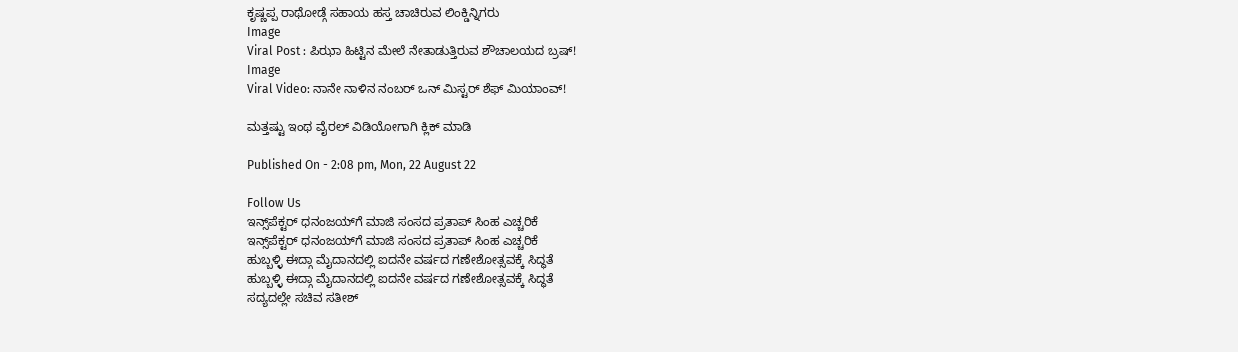ಕೃಷ್ಣಪ್ಪ ರಾಥೋಡ್ಗೆ ಸಹಾಯ ಹಸ್ತ ಚಾಚಿರುವ ಲಿಂಕ್ಡಿನ್ನಿಗರು
Image
Viral Post : ಪಿಝಾ ಹಿಟ್ಟಿನ ಮೇಲೆ ನೇತಾಡುತ್ತಿರುವ ಶೌಚಾಲಯದ ಬ್ರಷ್!
Image
Viral Video: ನಾನೇ ನಾಳಿನ ನಂಬರ್ ಒನ್ ಮಿಸ್ಟರ್ ಶೆಫ್ ಮಿಯಾಂವ್!

ಮತ್ತಷ್ಟು ಇಂಥ ವೈರಲ್ ವಿಡಿಯೋಗಾಗಿ ಕ್ಲಿಕ್ ಮಾಡಿ

Published On - 2:08 pm, Mon, 22 August 22

Follow Us
ಇನ್ಸ್‌ಪೆಕ್ಟರ್ ಧನಂಜಯ್‌ಗೆ ಮಾಜಿ ಸಂಸದ ಪ್ರತಾಪ್ ಸಿಂಹ ಎಚ್ಚರಿಕೆ
ಇನ್ಸ್‌ಪೆಕ್ಟರ್ ಧನಂಜಯ್‌ಗೆ ಮಾಜಿ ಸಂಸದ ಪ್ರತಾಪ್ ಸಿಂಹ ಎಚ್ಚರಿಕೆ
ಹುಬ್ಬಳ್ಳಿ ಈದ್ಗಾ ಮೈದಾನದಲ್ಲಿ ಐದನೇ ವರ್ಷದ ಗಣೇಶೋತ್ಸವಕ್ಕೆ ಸಿದ್ಧತೆ
ಹುಬ್ಬಳ್ಳಿ ಈದ್ಗಾ ಮೈದಾನದಲ್ಲಿ ಐದನೇ ವರ್ಷದ ಗಣೇಶೋತ್ಸವಕ್ಕೆ ಸಿದ್ಧತೆ
ಸದ್ಯದಲ್ಲೇ ಸಚಿವ ಸತೀಶ್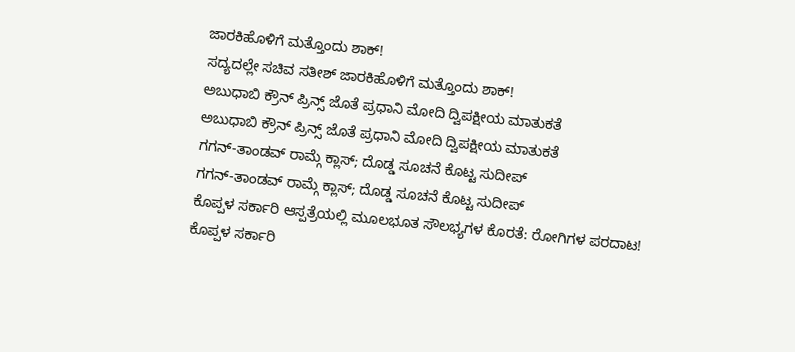ಜಾರಕಿಹೊಳಿಗೆ ಮತ್ತೊಂದು ಶಾಕ್!
ಸದ್ಯದಲ್ಲೇ ಸಚಿವ ಸತೀಶ್ ಜಾರಕಿಹೊಳಿಗೆ ಮತ್ತೊಂದು ಶಾಕ್!
ಅಬುಧಾಬಿ ಕ್ರೌನ್ ಪ್ರಿನ್ಸ್ ಜೊತೆ ಪ್ರಧಾನಿ ಮೋದಿ ದ್ವಿಪಕ್ಷೀಯ ಮಾತುಕತೆ
ಅಬುಧಾಬಿ ಕ್ರೌನ್ ಪ್ರಿನ್ಸ್ ಜೊತೆ ಪ್ರಧಾನಿ ಮೋದಿ ದ್ವಿಪಕ್ಷೀಯ ಮಾತುಕತೆ
ಗಗನ್-ತಾಂಡವ್ ರಾಮ್ಗೆ ಕ್ಲಾಸ್; ದೊಡ್ಡ ಸೂಚನೆ ಕೊಟ್ಟ ಸುದೀಪ್
ಗಗನ್-ತಾಂಡವ್ ರಾಮ್ಗೆ ಕ್ಲಾಸ್; ದೊಡ್ಡ ಸೂಚನೆ ಕೊಟ್ಟ ಸುದೀಪ್
ಕೊಪ್ಪಳ ಸರ್ಕಾರಿ ಆಸ್ಪತ್ರೆಯಲ್ಲಿ ಮೂಲಭೂತ ಸೌಲಭ್ಯಗಳ ಕೊರತೆ: ರೋಗಿಗಳ ಪರದಾಟ!
ಕೊಪ್ಪಳ ಸರ್ಕಾರಿ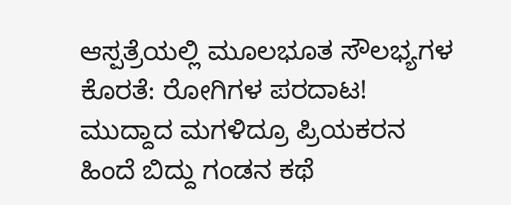ಆಸ್ಪತ್ರೆಯಲ್ಲಿ ಮೂಲಭೂತ ಸೌಲಭ್ಯಗಳ ಕೊರತೆ: ರೋಗಿಗಳ ಪರದಾಟ!
ಮುದ್ದಾದ ಮಗಳಿದ್ರೂ ಪ್ರಿಯಕರನ ಹಿಂದೆ ಬಿದ್ದು ಗಂಡನ ಕಥೆ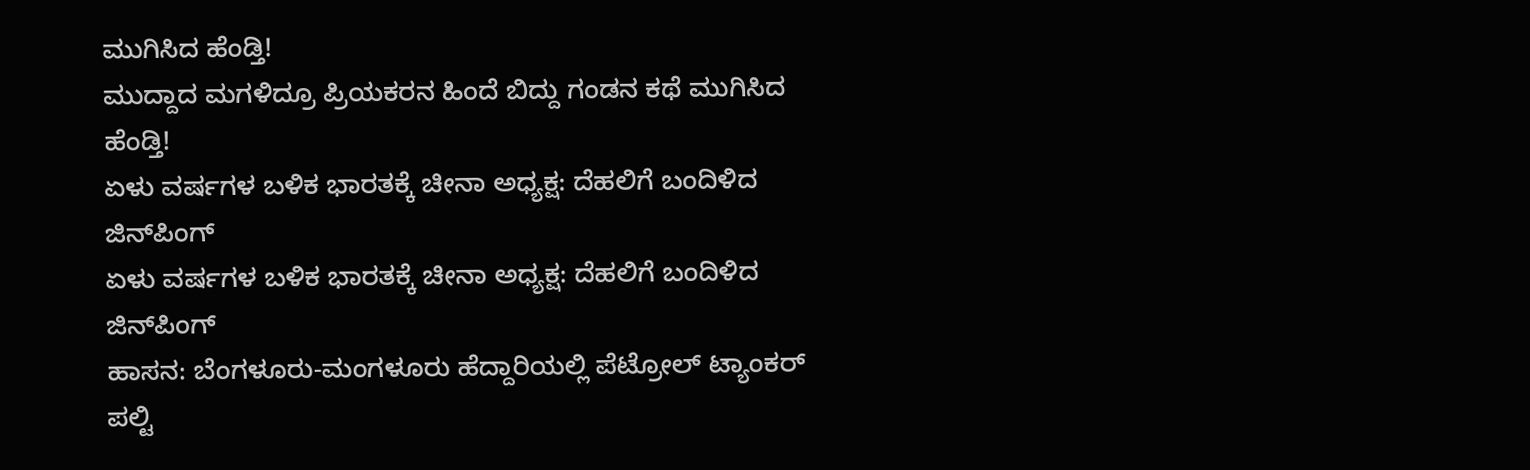ಮುಗಿಸಿದ ಹೆಂಡ್ತಿ!
ಮುದ್ದಾದ ಮಗಳಿದ್ರೂ ಪ್ರಿಯಕರನ ಹಿಂದೆ ಬಿದ್ದು ಗಂಡನ ಕಥೆ ಮುಗಿಸಿದ ಹೆಂಡ್ತಿ!
ಏಳು ವರ್ಷಗಳ ಬಳಿಕ ಭಾರತಕ್ಕೆ ಚೀನಾ ಅಧ್ಯಕ್ಷ: ದೆಹಲಿಗೆ ಬಂದಿಳಿದ ಜಿನ್‌ಪಿಂಗ್
ಏಳು ವರ್ಷಗಳ ಬಳಿಕ ಭಾರತಕ್ಕೆ ಚೀನಾ ಅಧ್ಯಕ್ಷ: ದೆಹಲಿಗೆ ಬಂದಿಳಿದ ಜಿನ್‌ಪಿಂಗ್
ಹಾಸನ: ಬೆಂಗಳೂರು-ಮಂಗಳೂರು ಹೆದ್ದಾರಿಯಲ್ಲಿ ಪೆಟ್ರೋಲ್ ಟ್ಯಾಂಕರ್ ಪಲ್ಟಿ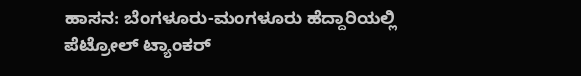ಹಾಸನ: ಬೆಂಗಳೂರು-ಮಂಗಳೂರು ಹೆದ್ದಾರಿಯಲ್ಲಿ ಪೆಟ್ರೋಲ್ ಟ್ಯಾಂಕರ್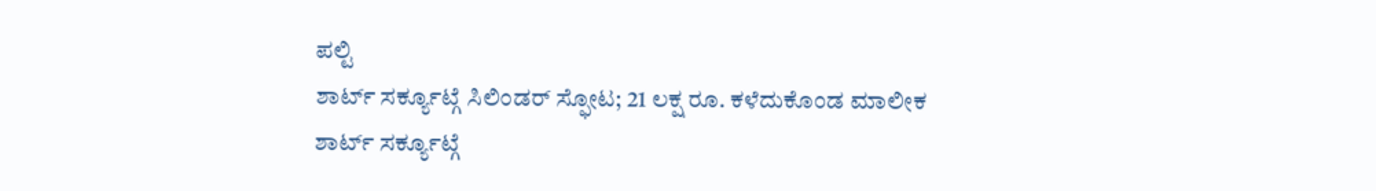ಪಲ್ಟಿ
ಶಾರ್ಟ್ ಸರ್ಕ್ಯೂಟ್ಗೆ ಸಿಲಿಂಡರ್ ಸ್ಫೋಟ; 21 ಲಕ್ಷ ರೂ. ಕಳೆದುಕೊಂಡ ಮಾಲೀಕ
ಶಾರ್ಟ್ ಸರ್ಕ್ಯೂಟ್ಗೆ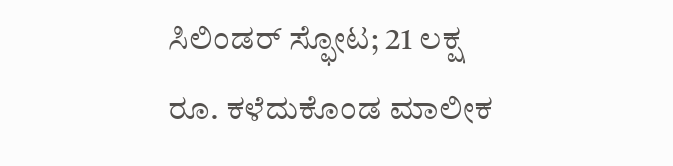ಸಿಲಿಂಡರ್ ಸ್ಫೋಟ; 21 ಲಕ್ಷ ರೂ. ಕಳೆದುಕೊಂಡ ಮಾಲೀಕ